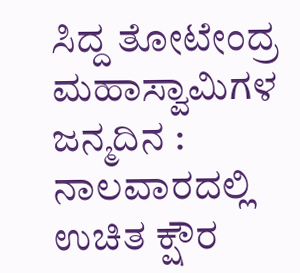ಸಿದ್ದ ತೋಟೇಂದ್ರ ಮಹಾಸ್ವಾಮಿಗಳ ಜನ್ಮದಿನ : ನಾಲವಾರದಲ್ಲಿ ಉಚಿತ ಕ್ಷೌರ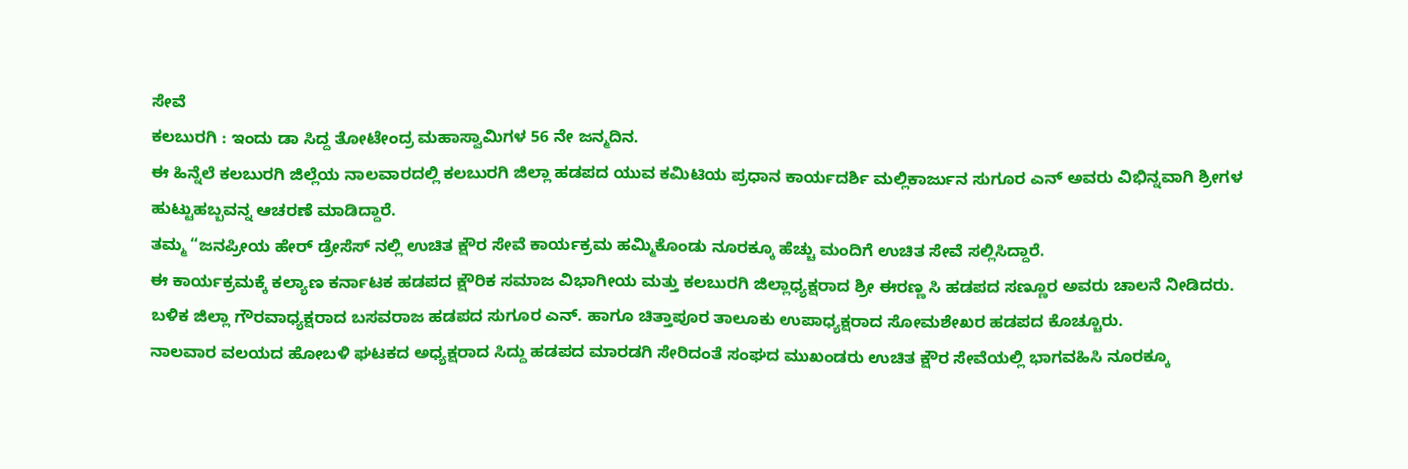ಸೇವೆ
ಕಲಬುರಗಿ : ಇಂದು ಡಾ ಸಿದ್ದ ತೋಟೇಂದ್ರ ಮಹಾಸ್ವಾಮಿಗಳ 56 ನೇ ಜನ್ಮದಿನ.
ಈ ಹಿನ್ನೆಲೆ ಕಲಬುರಗಿ ಜಿಲ್ಲೆಯ ನಾಲವಾರದಲ್ಲಿ ಕಲಬುರಗಿ ಜಿಲ್ಲಾ ಹಡಪದ ಯುವ ಕಮಿಟಿಯ ಪ್ರಧಾನ ಕಾರ್ಯದರ್ಶಿ ಮಲ್ಲಿಕಾರ್ಜುನ ಸುಗೂರ ಎನ್ ಅವರು ವಿಭಿನ್ನವಾಗಿ ಶ್ರೀಗಳ ಹುಟ್ಟುಹಬ್ಬವನ್ನ ಆಚರಣೆ ಮಾಡಿದ್ದಾರೆ.
ತಮ್ಮ “ಜನಪ್ರೀಯ ಹೇರ್ ಡ್ರೇಸೆಸ್ ನಲ್ಲಿ ಉಚಿತ ಕ್ಷೌರ ಸೇವೆ ಕಾರ್ಯಕ್ರಮ ಹಮ್ಮಿಕೊಂಡು ನೂರಕ್ಕೂ ಹೆಚ್ಚು ಮಂದಿಗೆ ಉಚಿತ ಸೇವೆ ಸಲ್ಲಿಸಿದ್ದಾರೆ.
ಈ ಕಾರ್ಯಕ್ರಮಕ್ಕೆ ಕಲ್ಯಾಣ ಕರ್ನಾಟಕ ಹಡಪದ ಕ್ಷೌರಿಕ ಸಮಾಜ ವಿಭಾಗೀಯ ಮತ್ತು ಕಲಬುರಗಿ ಜಿಲ್ಲಾಧ್ಯಕ್ಷರಾದ ಶ್ರೀ ಈರಣ್ಣ ಸಿ ಹಡಪದ ಸಣ್ಣೂರ ಅವರು ಚಾಲನೆ ನೀಡಿದರು.
ಬಳಿಕ ಜಿಲ್ಲಾ ಗೌರವಾಧ್ಯಕ್ಷರಾದ ಬಸವರಾಜ ಹಡಪದ ಸುಗೂರ ಎನ್. ಹಾಗೂ ಚಿತ್ತಾಪೂರ ತಾಲೂಕು ಉಪಾಧ್ಯಕ್ಷರಾದ ಸೋಮಶೇಖರ ಹಡಪದ ಕೊಚ್ಚೂರು.
ನಾಲವಾರ ವಲಯದ ಹೋಬಳಿ ಘಟಕದ ಅಧ್ಯಕ್ಷರಾದ ಸಿದ್ದು ಹಡಪದ ಮಾರಡಗಿ ಸೇರಿದಂತೆ ಸಂಘದ ಮುಖಂಡರು ಉಚಿತ ಕ್ಷೌರ ಸೇವೆಯಲ್ಲಿ ಭಾಗವಹಿಸಿ ನೂರಕ್ಕೂ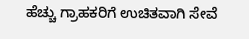ಹೆಚ್ಚು ಗ್ರಾಹಕರಿಗೆ ಉಚಿತವಾಗಿ ಸೇವೆ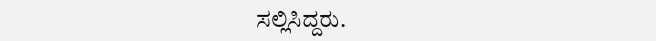ಸಲ್ಲಿಸಿದ್ದರು.